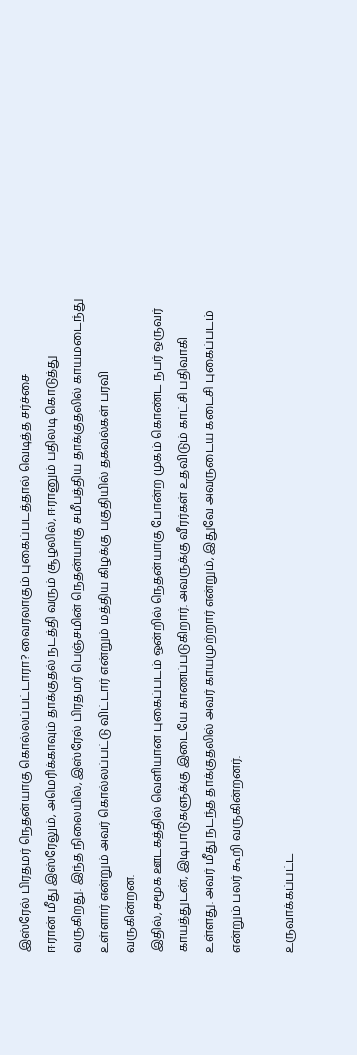இஸ்ரேல் பிரதமர் நெதன்யாகு கொல்லப்பட்டாரா? வைரலாகும் புகைப்படத்தால் வெடித்த சர்ச்சை
ஈரான் மீது இஸ்ரேலும், அமெரிக்காவும் தாக்குதல் நடத்தி வரும் சூழலில், ஈரானும் பதிலடி கொடுத்து வருகிறது. இந்த நிலையில், இஸ்ரேல் பிரதமர் பெஞ்சமின் நெதன்யாகு சமீபத்திய தாக்குதலில் காயமடைந்து உள்ளார் என்றும் அவர் கொல்லப்பட்டு விட்டார் என்றும் மத்திய கிழக்கு பகுதியில் தகவல்கள் பரவி வருகின்றன.
இதில், சமூக ஊடகத்தில் வெளியான புகைப்படம் ஒன்றில் நெதன்யாகு போன்ற முகம் கொண்ட நபர் ஒருவர் காயத்துடன், இடிபாடுகளுக்கு இடையே காணப்படுகிறார். அவருக்கு வீரர்கள் உதவிடும் காட்சி பதிவாகி உள்ளது. அவர் மீது நடந்த தாக்குதலில் அவர் காயமுற்றார் என்றும், இதுவே அவருடைய கடைசி புகைப்படம் என்றும் பலர் கூறி வருகின்றனர்.

உருவாக்கப்பட்ட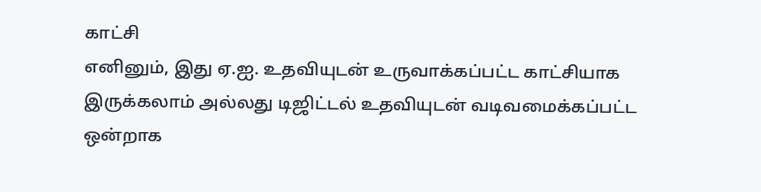காட்சி
எனினும், இது ஏ.ஐ. உதவியுடன் உருவாக்கப்பட்ட காட்சியாக இருக்கலாம் அல்லது டிஜிட்டல் உதவியுடன் வடிவமைக்கப்பட்ட ஒன்றாக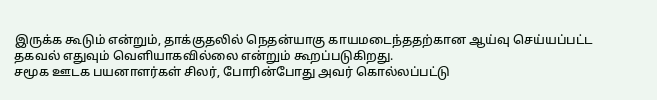இருக்க கூடும் என்றும், தாக்குதலில் நெதன்யாகு காயமடைந்ததற்கான ஆய்வு செய்யப்பட்ட தகவல் எதுவும் வெளியாகவில்லை என்றும் கூறப்படுகிறது.
சமூக ஊடக பயனாளர்கள் சிலர், போரின்போது அவர் கொல்லப்பட்டு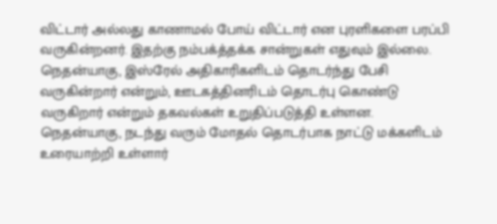விட்டார் அல்லது காணாமல் போய் விட்டார் என புரளிகளை பரப்பி வருகின்றனர். இதற்கு நம்பக்த்தக்க சான்றுகள் எதுவும் இல்லை.
நெதன்யாகு, இஸ்ரேல் அதிகாரிகளிடம் தொடர்ந்து பேசி வருகின்றார் என்றும், ஊடகத்தினரிடம் தொடர்பு கொண்டு வருகிறார் என்றும் தகவல்கள் உறுதிப்படுத்தி உள்ளன. நெதன்யாகு, நடந்து வரும் மோதல் தொடர்பாக நாட்டு மக்களிடம் உரையாற்றி உள்ளார்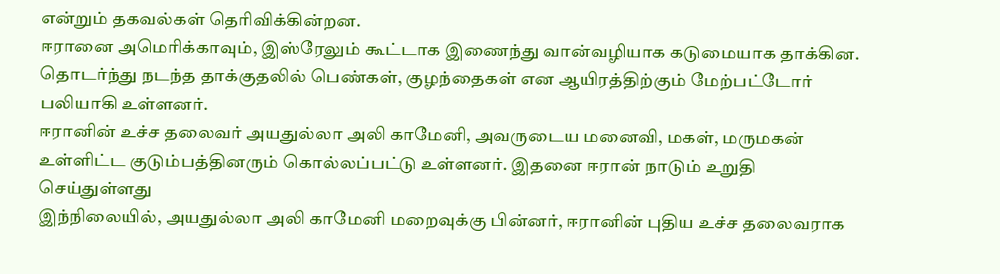என்றும் தகவல்கள் தெரிவிக்கின்றன.
ஈரானை அமெரிக்காவும், இஸ்ரேலும் கூட்டாக இணைந்து வான்வழியாக கடுமையாக தாக்கின. தொடர்ந்து நடந்த தாக்குதலில் பெண்கள், குழந்தைகள் என ஆயிரத்திற்கும் மேற்பட்டோர் பலியாகி உள்ளனர்.
ஈரானின் உச்ச தலைவர் அயதுல்லா அலி காமேனி, அவருடைய மனைவி, மகள், மருமகன் உள்ளிட்ட குடும்பத்தினரும் கொல்லப்பட்டு உள்ளனர். இதனை ஈரான் நாடும் உறுதி செய்துள்ளது
இந்நிலையில், அயதுல்லா அலி காமேனி மறைவுக்கு பின்னர், ஈரானின் புதிய உச்ச தலைவராக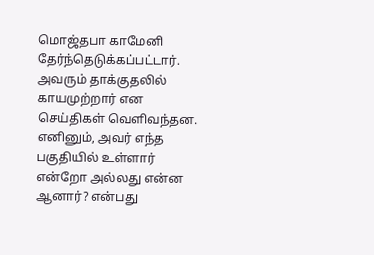மொஜ்தபா காமேனி தேர்ந்தெடுக்கப்பட்டார். அவரும் தாக்குதலில் காயமுற்றார் என செய்திகள் வெளிவந்தன. எனினும், அவர் எந்த பகுதியில் உள்ளார் என்றோ அல்லது என்ன ஆனார்? என்பது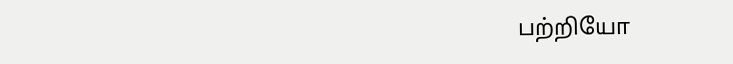பற்றியோ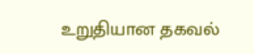உறுதியான தகவல்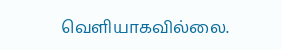வெளியாகவில்லை.